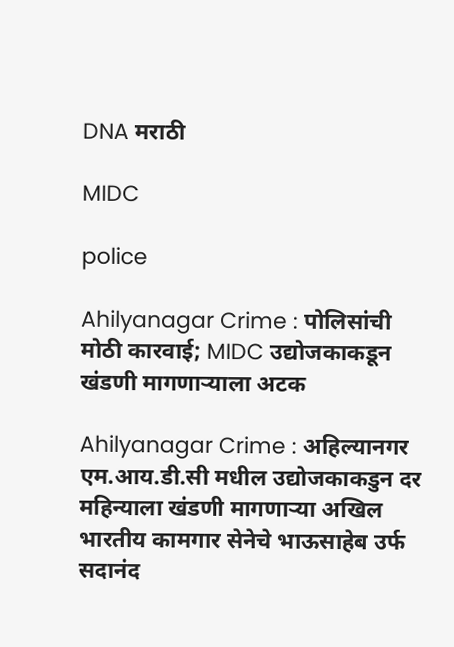DNA मराठी

MIDC

police

Ahilyanagar Crime : पोलिसांची मोठी कारवाई; MIDC उद्योजकाकडून खंडणी मागणाऱ्याला अटक

Ahilyanagar Crime : अहिल्यानगर एम.आय.डी.सी मधील उद्योजकाकडुन दर महिन्याला खंडणी मागणाऱ्या अखिल भारतीय कामगार सेनेचे भाऊसाहेब उर्फ सदानंद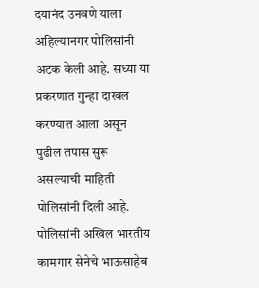दयानंद उनवणे याला अहिल्यानगर पोलिसांनी अटक केली आहे. सध्या या प्रकरणात गुन्हा दाखल करण्यात आला असून पुढील तपास सुरू असल्याची माहिती पोलिसांनी दिली आहे. पोलिसांनी अखिल भारतीय कामगार सेनेचे भाऊसाहेब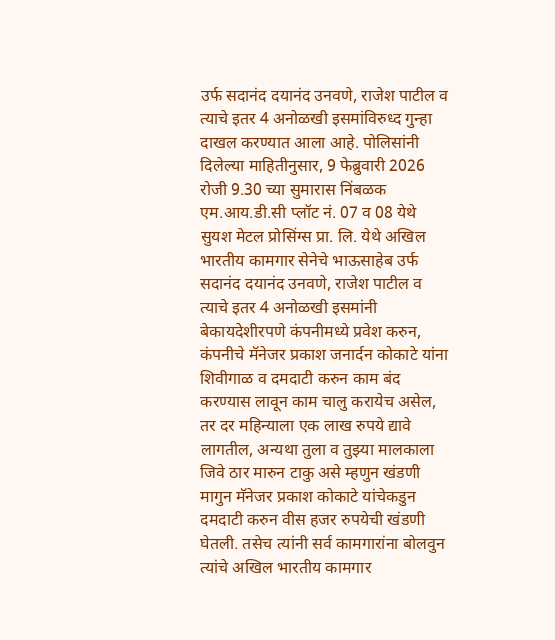उर्फ सदानंद दयानंद उनवणे, राजेश पाटील व त्याचे इतर 4 अनोळखी इसमांविरुध्द गुन्हा दाखल करण्यात आला आहे. पोलिसांनी दिलेल्या माहितीनुसार, 9 फेब्रुवारी 2026 रोजी 9.30 च्या सुमारास निंबळक एम.आय.डी.सी प्लॉट नं. 07 व 08 येथे सुयश मेटल प्रोसिंग्स प्रा. लि. येथे अखिल भारतीय कामगार सेनेचे भाऊसाहेब उर्फ सदानंद दयानंद उनवणे, राजेश पाटील व त्याचे इतर 4 अनोळखी इसमांनी बेकायदेशीरपणे कंपनीमध्ये प्रवेश करुन, कंपनीचे मॅनेजर प्रकाश जनार्दन कोकाटे यांना शिवीगाळ व दमदाटी करुन काम बंद करण्यास लावून काम चालु करायेच असेल, तर दर महिन्याला एक लाख रुपये द्यावे लागतील, अन्यथा तुला व तुझ्या मालकाला जिवे ठार मारुन टाकु असे म्हणुन खंडणी मागुन मॅनेजर प्रकाश कोकाटे यांचेकडुन दमदाटी करुन वीस हजर रुपयेची खंडणी घेतली. तसेच त्यांनी सर्व कामगारांना बोलवुन त्यांचे अखिल भारतीय कामगार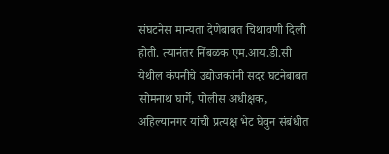संघटनेस मान्यता देणेबाबत चिथावणी दिली होती. त्यानंतर निंबळक एम.आय.डी.सी येथील कंपनीचे उद्योजकांनी सदर घटनेबाबत सोमनाथ घार्गे, पोलीस अधीक्षक, अहिल्यानगर यांची प्रत्यक्ष भेट घेवुन संबंधीत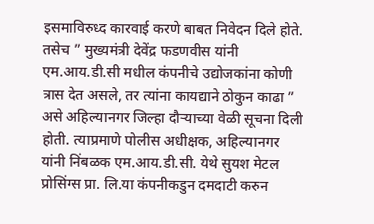इसमाविरुध्द कारवाई करणे बाबत निवेदन दिले होते. तसेच ” मुख्यमंत्री देवेंद्र फडणवीस यांनी एम.आय.डी.सी मधील कंपनीचे उद्योजकांना कोणी त्रास देत असले, तर त्यांना कायद्याने ठोकुन काढा ” असे अहिल्यानगर जिल्हा दौऱ्याच्या वेळी सूचना दिली होती. त्याप्रमाणे पोलीस अधीक्षक, अहिल्यानगर यांनी निंबळक एम.आय.डी.सी. येथे सुयश मेटल प्रोसिंग्स प्रा. लि.या कंपनीकडुन दमदाटी करुन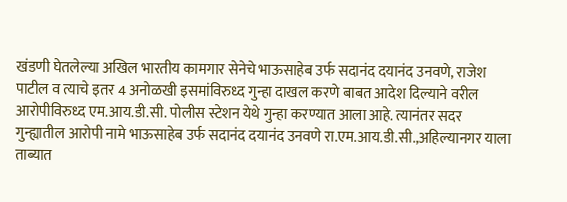खंडणी घेतलेल्या अखिल भारतीय कामगार सेनेचे भाऊसाहेब उर्फ सदानंद दयानंद उनवणे, राजेश पाटील व त्याचे इतर 4 अनोळखी इसमांविरुध्द गुन्हा दाखल करणे बाबत आदेश दिल्याने वरील आरोपीविरुध्द एम.आय.डी.सी. पोलीस स्टेशन येथे गुन्हा करण्यात आला आहे. त्यानंतर सदर गुन्ह्यातील आरोपी नामे भाऊसाहेब उर्फ सदानंद दयानंद उनवणे रा.एम.आय.डी.सी.,अहिल्यानगर याला ताब्यात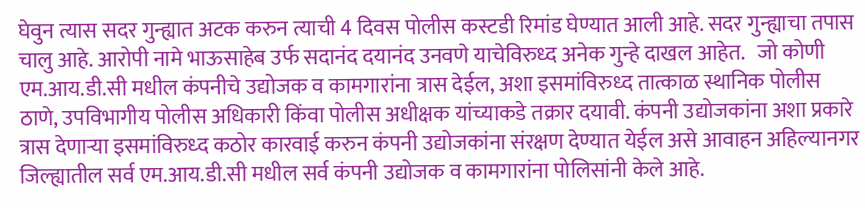घेवुन त्यास सदर गुन्ह्यात अटक करुन त्याची 4 दिवस पोलीस कस्टडी रिमांड घेण्यात आली आहे. सदर गुन्ह्याचा तपास चालु आहे. आरोपी नामे भाऊसाहेब उर्फ सदानंद दयानंद उनवणे याचेविरुध्द अनेक गुन्हे दाखल आहेत.   जो कोणी एम.आय.डी.सी मधील कंपनीचे उद्योजक व कामगारांना त्रास देईल, अशा इसमांविरुध्द तात्काळ स्थानिक पोलीस ठाणे, उपविभागीय पोलीस अधिकारी किंवा पोलीस अधीक्षक यांच्याकडे तक्रार दयावी. कंपनी उद्योजकांना अशा प्रकारे त्रास देणाऱ्या इसमांविरुध्द कठोर कारवाई करुन कंपनी उद्योजकांना संरक्षण देण्यात येईल असे आवाहन अहिल्यानगर जिल्ह्यातील सर्व एम.आय.डी.सी मधील सर्व कंपनी उद्योजक व कामगारांना पोलिसांनी केले आहे.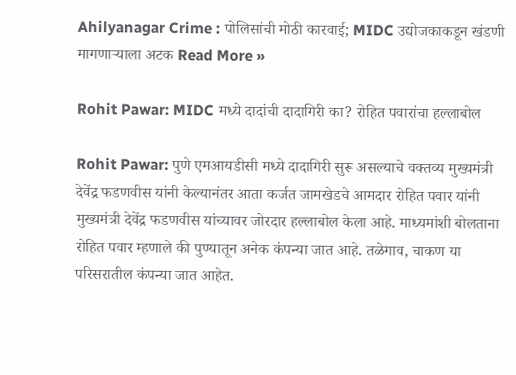Ahilyanagar Crime : पोलिसांची मोठी कारवाई; MIDC उद्योजकाकडून खंडणी मागणाऱ्याला अटक Read More »

Rohit Pawar: MIDC मध्ये दादांची दादागिरी का? रोहित पवारांचा हल्लाबोल

Rohit Pawar: पुणे एमआयडीसी मध्ये दादागिरी सुरू असल्याचे वक्तव्य मुख्यमंत्री देवेंद्र फडणवीस यांनी केल्यानंतर आता कर्जत जामखेडचे आमदार रोहित पवार यांनी मुख्यमंत्री देवेंद्र फडणवीस यांच्यावर जोरदार हल्लाबोल केला आहे. माध्यमांशी बोलताना रोहित पवार म्हणाले की पुण्यातून अनेक कंपन्या जात आहे. तळेगाव, चाकण या परिसरातील कंपन्या जात आहेत.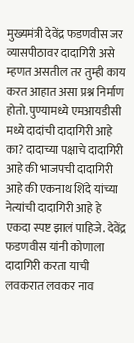मुख्यमंत्री देवेंद्र फडणवीस जर व्यासपीठावर दादागिरी असे म्हणत असतील तर तुम्ही काय करत आहात असा प्रश्न निर्माण होतो. पुण्यामध्ये एमआयडीसी मध्ये दादांची दादागिरी आहे का? दादाच्या पक्षाचे दादागिरी आहे की भाजपची दादागिरी आहे की एकनाथ शिंदे यांच्या नेत्यांची दादागिरी आहे हे एकदा स्पष्ट झालं पाहिजे. देवेंद्र फडणवीस यांनी कोणाला दादागिरी करता याची लवकरात लवकर नाव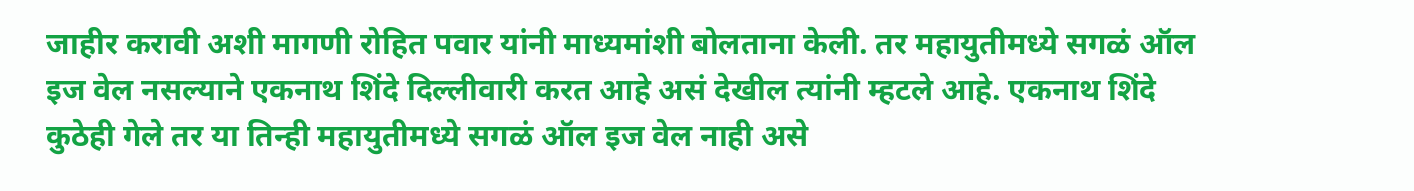जाहीर करावी अशी मागणी रोहित पवार यांनी माध्यमांशी बोलताना केली. तर महायुतीमध्ये सगळं ऑल इज वेल नसल्याने एकनाथ शिंदे दिल्लीवारी करत आहे असं देखील त्यांनी म्हटले आहे. एकनाथ शिंदे कुठेही गेले तर या तिन्ही महायुतीमध्ये सगळं ऑल इज वेल नाही असे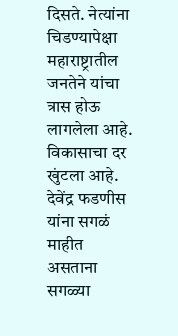दिसते. नेत्यांना चिडण्यापेक्षा महाराष्ट्रातील जनतेने यांचा त्रास होऊ लागलेला आहे. विकासाचा दर खुंटला आहे. देवेंद्र फडणीस यांना सगळं माहीत असताना सगळ्या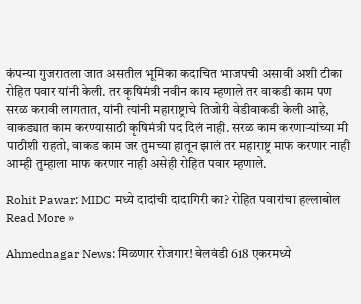कंपन्या गुजरातला जात असतील भूमिका कदाचित भाजपची असावी अशी टीका रोहित पवार यांनी केली. तर कृषिमंत्री नवीन काय म्हणाले तर वाकडी काम पण सरळ करावी लागतात, यांनी त्यांनी महाराष्ट्राचे तिजोरी वेडीवाकडी केली आहे, वाकड्यात काम करण्यासाठी कृषिमंत्री पद दिलं नाही. सरळ काम करणाऱ्यांच्या मी पाठीशी राहतो, वाकड काम जर तुमच्या हातून झालं तर महाराष्ट्र माफ करणार नाही आम्ही तुम्हाला माफ करणार नाही असेही रोहित पवार म्हणाले.

Rohit Pawar: MIDC मध्ये दादांची दादागिरी का? रोहित पवारांचा हल्लाबोल Read More »

Ahmednagar News: मिळणार रोजगार! बेलवंडी 618 एकरमध्ये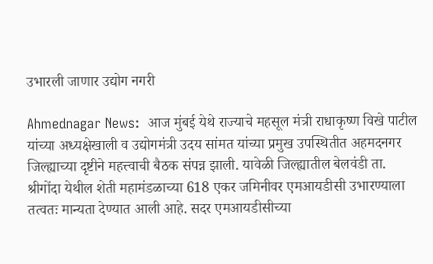उभारली जाणार उद्योग नगरी

Ahmednagar News:  आज मुंबई येथे राज्याचे महसूल मंत्री राधाकृष्ण विखे पाटील यांच्या अध्यक्षेखाली व उद्योगमंत्री उदय सांमत यांच्या प्रमुख उपस्थितीत अहमदनगर जिल्ह्याच्या दृष्टीने महत्त्वाची बैठक संपन्न झाली. यावेळी जिल्ह्यातील बेलवंडी ता. श्रीगोंदा येथील शेती महामंडळाच्या 618 एकर जमिनीवर एमआयडीसी उभारण्याला तत्वतः मान्यता देण्यात आली आहे. सदर एमआयडीसीच्या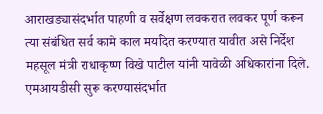आराखड्यासंदर्भात पाहणी व सर्वेक्षण लवकरात लवकर पूर्ण करून त्या संबंधित सर्व कामे काल मर्यादेत करण्यात यावीत असे निर्देश महसूल मंत्री राधाकृष्ण विखे पाटील यांनी यावेळी अधिकारांना दिले. एमआयडीसी सुरू करण्यासंदर्भात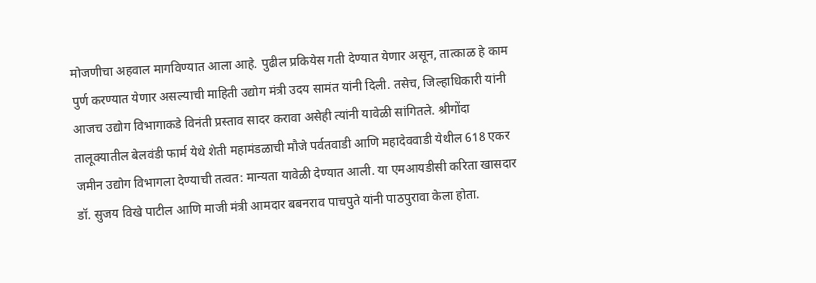मोजणीचा अहवाल मागविण्यात आला आहे. पुढील प्रकियेस गती देण्यात येणार असून, तात्काळ हे काम पुर्ण करण्यात येणार असल्याची माहिती उद्योग मंत्री उदय सामंत यांनी दिली. तसेच, जिल्हाधिकारी यांनी आजच उद्योग विभागाकडे विनंती प्रस्ताव सादर करावा असेही त्यांनी यावेळी सांगितले. श्रीगोंदा तालूक्यातील बेलवंडी फार्म येथे शेती महामंडळाची मौजे पर्वतवाडी आणि महादेववाडी येथील 618 एकर जमीन उद्योग विभागला देण्याची तत्वत: मान्यता यावेळी देण्यात आली. या एमआयडीसी करिता खासदार डॉ. सुजय विखे पाटील आणि माजी मंत्री आमदार बबनराव पाचपुते यांनी पाठपुरावा केला होता.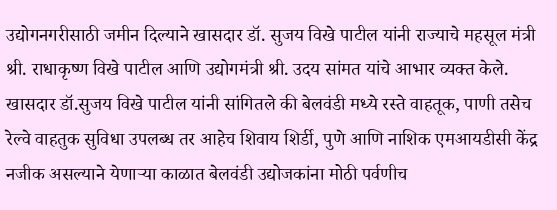उद्योगनगरीसाठी जमीन दिल्याने खासदार डॉ. सुजय विखे पाटील यांनी राज्याचे महसूल मंत्री श्री. राधाकृष्ण विखे पाटील आणि उद्योगमंत्री श्री. उदय सांमत यांचे आभार व्यक्त केले.  खासदार डॉ.सुजय विखे पाटील यांनी सांगितले की बेलवंडी मध्ये रस्ते वाहतूक, पाणी तसेच रेल्वे वाहतुक सुविधा उपलब्ध तर आहेच शिवाय शिर्डी, पुणे आणि नाशिक एमआयडीसी केंद्र नजीक असल्याने येणाऱ्या काळात बेलवंडी उद्योजकांना मोठी पर्वणीच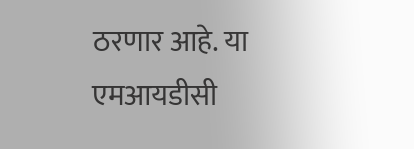ठरणार आहे. या एमआयडीसी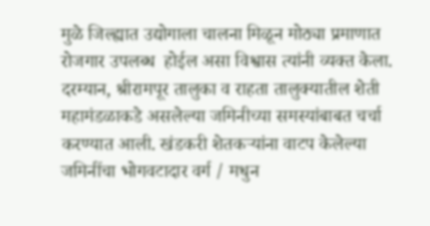मुळे जिल्ह्यात उद्योगाला चालना मिळून मोठ्या प्रमाणात रोजगार उपलब्ध  होईल असा विश्वास त्यांनी व्यक्त केला. दरम्यान, श्रीरामपूर तालुका व राहता तालुक्यातील शेती महामंडळाकडे असलेल्या जमिनीच्या समस्यांबाबत चर्चा करण्यात आली. खंडकरी शेतकऱ्यांना वाटप केलेल्या जमिनींचा भोगवटादार वर्ग / मधुन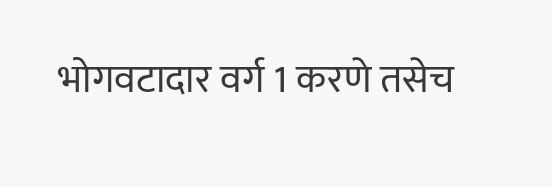भोगवटादार वर्ग 1 करणे तसेच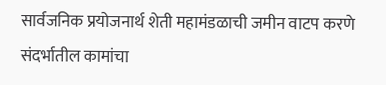सार्वजनिक प्रयोजनार्थ शेती महामंडळाची जमीन वाटप करणे संदर्भातील कामांचा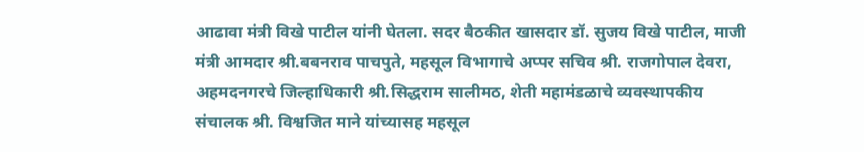आढावा मंत्री विखे पाटील यांनी घेतला. सदर बैठकीत खासदार डॉ. सुजय विखे पाटील, माजी मंत्री आमदार श्री.बबनराव पाचपुते, महसूल विभागाचे अप्पर सचिव श्री. राजगोपाल देवरा, अहमदनगरचे जिल्हाधिकारी श्री.सिद्धराम सालीमठ, शेती महामंडळाचे व्यवस्थापकीय संचालक श्री. विश्वजित माने यांच्यासह महसूल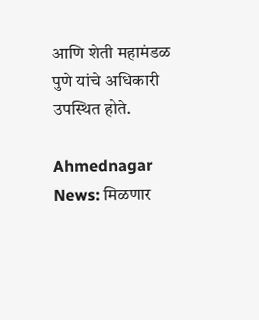आणि शेती महामंडळ पुणे यांचे अधिकारी उपस्थित होते.

Ahmednagar News: मिळणार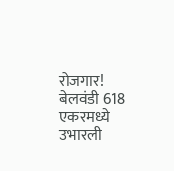रोजगार! बेलवंडी 618 एकरमध्ये उभारली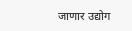जाणार उद्योग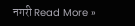नगरी Read More »